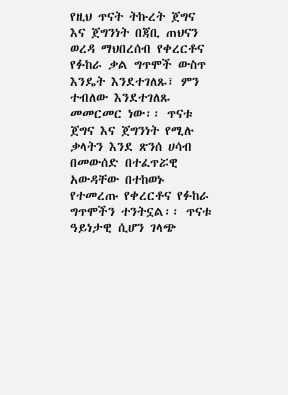የዚህ ጥናት ትኩረት ጀግና እና ጀግንነት በጃቢ ጠህናን ወረዳ ማህበረሰብ የቀረርቶና የፉከራ ቃል ግጥሞች ውስጥ እንዴት እንደተገለጹ፣ ምን ተብለው እንደተገለጹ መመርመር ነው፡፡ ጥናቱ ጀግና እና ጀግንነት የሚሉ ቃላትን እንደ ጽንሰ ሀሳብ በመውሰድ በተፈጥሯዊ አውዳቸው በተከወኑ የተመረጡ የቀረርቶና የፉከራ ግጥሞችን ተንትኗል፡፡ ጥናቱ ዓይነታዊ ሲሆን ገላጭ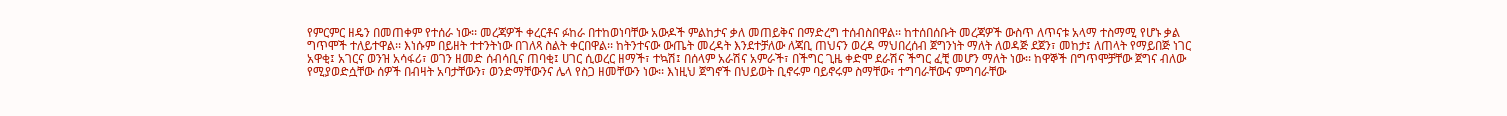የምርምር ዘዴን በመጠቀም የተሰራ ነው፡፡ መረጃዎች ቀረርቶና ፉከራ በተከወነባቸው አውዶች ምልከታና ቃለ መጠይቅና በማድረግ ተሰብስበዋል፡፡ ከተሰበሰቡት መረጃዎች ውስጥ ለጥናቱ አላማ ተስማሚ የሆኑ ቃል ግጥሞች ተለይተዋል፡፡ እነሱም በይዘት ተተንትነው በገለጻ ስልት ቀርበዋል፡፡ ከትንተናው ውጤት መረዳት እንደተቻለው ለጃቢ ጠህናን ወረዳ ማህበረሰብ ጀግንነት ማለት ለወዳጅ ደጀን፣ መከታ፤ ለጠላት የማይበጅ ነገር አዋቂ፤ አገርና ወንዝ አሳፋሪ፣ ወገን ዘመድ ሰብሳቢና ጠባቂ፤ ሀገር ሲወረር ዘማች፣ ተኳሽ፤ በሰላም አራሽና አምራች፣ በችግር ጊዜ ቀድሞ ደራሽና ችግር ፈቺ መሆን ማለት ነው፡፡ ከዋኞች በግጥሞቻቸው ጀግና ብለው የሚያወድሷቸው ሰዎች በብዛት አባታቸውን፣ ወንድማቸውንና ሌላ የስጋ ዘመቸውን ነው፡፡ እነዚህ ጀግኖች በህይወት ቢኖሩም ባይኖሩም ስማቸው፣ ተግባራቸውና ምግባራቸው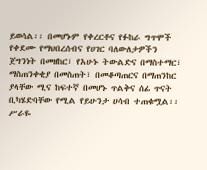ይወሳል፡፡ በመሆኑም የቀረርቶና የፉከራ ግጥሞች የቀደሙ የማህበረሰብና የሀገር ባለውለታዎችን ጀግንነት በመዘከር፣ የአሁኑ ትውልድና በማስተማር፣ ማስጠንቀቂያ በመስጠት፣ በመቆጣጠርና በማጠንከር ያላቸው ሚና ከፍተኛ በመሆኑ ጥልቅና ሰፊ ጥናት ቢካሄድባቸው የሚል የይሁንታ ሀሳብ ተጠቁሟል፡፡
ሥራዬ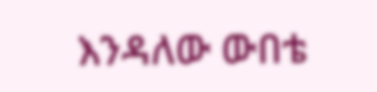እንዳለው ውበቴ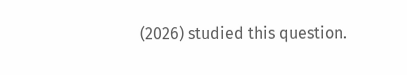(2026) studied this question.